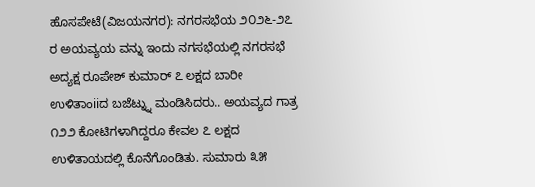ಹೊಸಪೇಟೆ(ವಿಜಯನಗರ): ನಗರಸಭೆಯ ೨೦೨೬-೨೭ ರ ಅಯವ್ಯಯ ವನ್ನು ಇಂದು ನಗಸಭೆಯಲ್ಲಿ ನಗರಸಭೆ ಅದ್ಯಕ್ಷ ರೂಪೇಶ್ ಕುಮಾರ್ ೭ ಲಕ್ಷದ ಬಾರೀ ಉಳಿತಾಂiiದ ಬಜೆಟ್ನ್ನು ಮಂಡಿಸಿದರು.. ಅಯವ್ಯದ ಗಾತ್ರ ೧೨೨ ಕೋಟಿಗಳಾಗಿದ್ದರೂ ಕೇವಲ ೭ ಲಕ್ಷದ ಉಳಿತಾಯದಲ್ಲಿ ಕೊನೆಗೊಂಡಿತು. ಸುಮಾರು ೩೫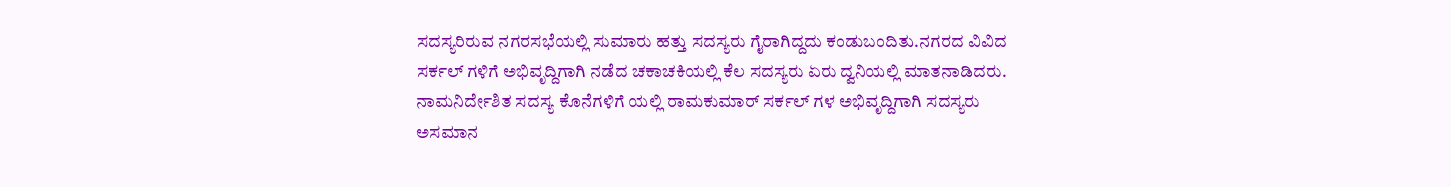ಸದಸ್ಯರಿರುವ ನಗರಸಭೆಯಲ್ಲಿ ಸುಮಾರು ಹತ್ತು ಸದಸ್ಯರು ಗೈರಾಗಿದ್ದದು ಕಂಡುಬಂದಿತು.ನಗರದ ವಿವಿದ ಸರ್ಕಲ್ ಗಳಿಗೆ ಅಭಿವೃದ್ದಿಗಾಗಿ ನಡೆದ ಚಕಾಚಕಿಯಲ್ಲಿ ಕೆಲ ಸದಸ್ಯರು ಏರು ದ್ವನಿಯಲ್ಲಿ ಮಾತನಾಡಿದರು. ನಾಮನಿರ್ದೇಶಿತ ಸದಸ್ಯ ಕೊನೆಗಳಿಗೆ ಯಲ್ಲಿ ರಾಮಕುಮಾರ್ ಸರ್ಕಲ್ ಗಳ ಅಭಿವೃದ್ದಿಗಾಗಿ ಸದಸ್ಯರು ಅಸಮಾನ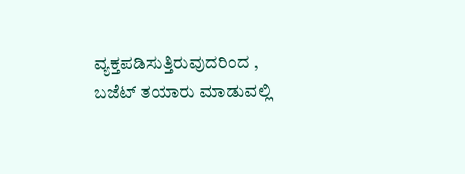ವ್ಯಕ್ತಪಡಿಸುತ್ತಿರುವುದರಿಂದ , ಬಜೆಟ್ ತಯಾರು ಮಾಡುವಲ್ಲಿ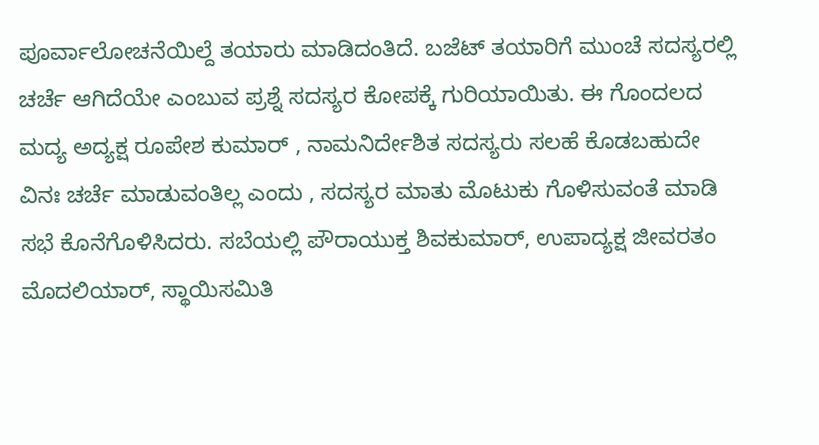ಪೂರ್ವಾಲೋಚನೆಯಿಲ್ದೆ ತಯಾರು ಮಾಡಿದಂತಿದೆ. ಬಜೆಟ್ ತಯಾರಿಗೆ ಮುಂಚೆ ಸದಸ್ಯರಲ್ಲಿ ಚರ್ಚೆ ಆಗಿದೆಯೇ ಎಂಬುವ ಪ್ರಶ್ನೆ ಸದಸ್ಯರ ಕೋಪಕ್ಕೆ ಗುರಿಯಾಯಿತು. ಈ ಗೊಂದಲದ ಮದ್ಯ ಅದ್ಯಕ್ಷ ರೂಪೇಶ ಕುಮಾರ್ , ನಾಮನಿರ್ದೇಶಿತ ಸದಸ್ಯರು ಸಲಹೆ ಕೊಡಬಹುದೇ ವಿನಃ ಚರ್ಚೆ ಮಾಡುವಂತಿಲ್ಲ ಎಂದು , ಸದಸ್ಯರ ಮಾತು ಮೊಟುಕು ಗೊಳಿಸುವಂತೆ ಮಾಡಿ ಸಭೆ ಕೊನೆಗೊಳಿಸಿದರು. ಸಬೆಯಲ್ಲಿ ಪೌರಾಯುಕ್ತ ಶಿವಕುಮಾರ್, ಉಪಾದ್ಯಕ್ಷ ಜೀವರತಂ ಮೊದಲಿಯಾರ್, ಸ್ಥಾಯಿಸಮಿತಿ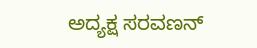ಅದ್ಯಕ್ಷ ಸರವಣನ್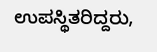ಉಪಸ್ಥಿತರಿದ್ದರು,